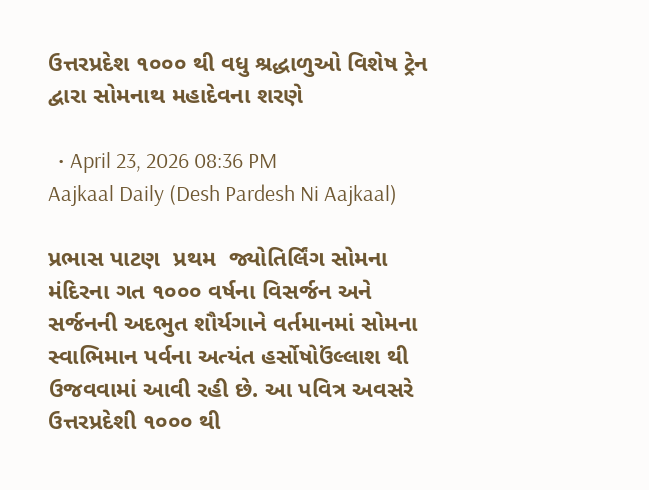ઉત્તરપ્રદેશ ૧૦૦૦ થી વધુ શ્રદ્ધાળુઓ વિશેષ ટ્રેન દ્વારા સોમનાથ મહાદેવના શરણે

  • April 23, 2026 08:36 PM
Aajkaal Daily (Desh Pardesh Ni Aajkaal)

પ્રભાસ પાટણ  પ્રથમ  જ્યોતિર્લિંગ સોમના મંદિરના ગત ૧૦૦૦ વર્ષના વિસર્જન અને સર્જનની અદભુત શૌર્યગાને વર્તમાનમાં સોમના સ્વાભિમાન પર્વના અત્યંત હર્સોષોઉંલ્લાશ થી  ઉજવવામાં આવી રહી છે. આ પવિત્ર અવસરે ઉત્તરપ્રદેશી ૧૦૦૦ થી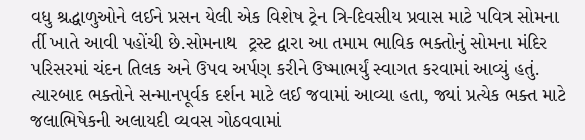વધુ શ્રદ્ધાળુઓને લઈને પ્રસન યેલી એક વિશેષ ટ્રેન ત્રિ-દિવસીય પ્રવાસ માટે પવિત્ર સોમના ર્તી ખાતે આવી પહોંચી છે.સોમનાથ  ટ્રસ્ટ દ્વારા આ તમામ ભાવિક ભક્તોનું સોમના મંદિર પરિસરમાં ચંદન તિલક અને ઉપવ અર્પણ કરીને ઉષ્માભર્યું સ્વાગત કરવામાં આવ્યું હતું. ત્યારબાદ ભક્તોને સન્માનપૂર્વક દર્શન માટે લઈ જવામાં આવ્યા હતા, જ્યાં પ્રત્યેક ભક્ત માટે જલાભિષેકની અલાયદી વ્યવસ ગોઠવવામાં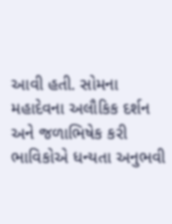આવી હતી. સોમના મહાદેવના અલૌકિક દર્શન અને જળાભિષેક કરી ભાવિકોએ ધન્યતા અનુભવી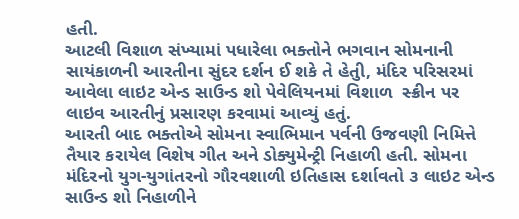હતી.
આટલી વિશાળ સંખ્યામાં પધારેલા ભક્તોને ભગવાન સોમનાની સાયંકાળની આરતીના સુંદર દર્શન ઈ શકે તે હેતુી, મંદિર પરિસરમાં આવેલા લાઇટ એન્ડ સાઉન્ડ શો પેવેલિયનમાં વિશાળ  સ્ક્રીન પર લાઇવ આરતીનું પ્રસારણ કરવામાં આવ્યું હતું.
આરતી બાદ ભક્તોએ સોમના સ્વાભિમાન પર્વની ઉજવણી નિમિત્તે તૈયાર કરાયેલ વિશેષ ગીત અને ડોક્યુમેન્ટ્રી નિહાળી હતી. સોમના મંદિરનો યુગ-યુગાંતરનો ગૌરવશાળી ઇતિહાસ દર્શાવતો ૩ લાઇટ એન્ડ સાઉન્ડ શો નિહાળીને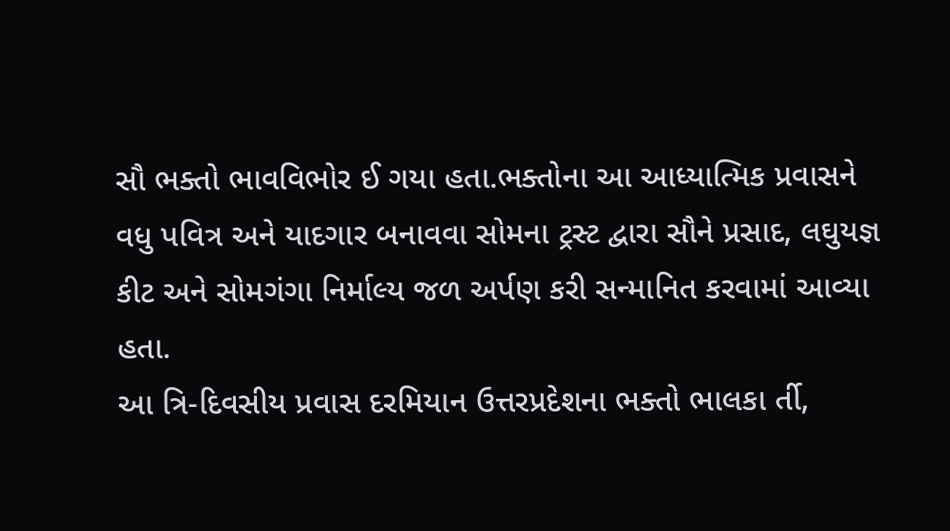સૌ ભક્તો ભાવવિભોર ઈ ગયા હતા.ભક્તોના આ આધ્યાત્મિક પ્રવાસને વધુ પવિત્ર અને યાદગાર બનાવવા સોમના ટ્રસ્ટ દ્વારા સૌને પ્રસાદ, લઘુયજ્ઞ કીટ અને સોમગંગા નિર્માલ્ય જળ અર્પણ કરી સન્માનિત કરવામાં આવ્યા હતા.
આ ત્રિ-દિવસીય પ્રવાસ દરમિયાન ઉત્તરપ્રદેશના ભક્તો ભાલકા ર્તી,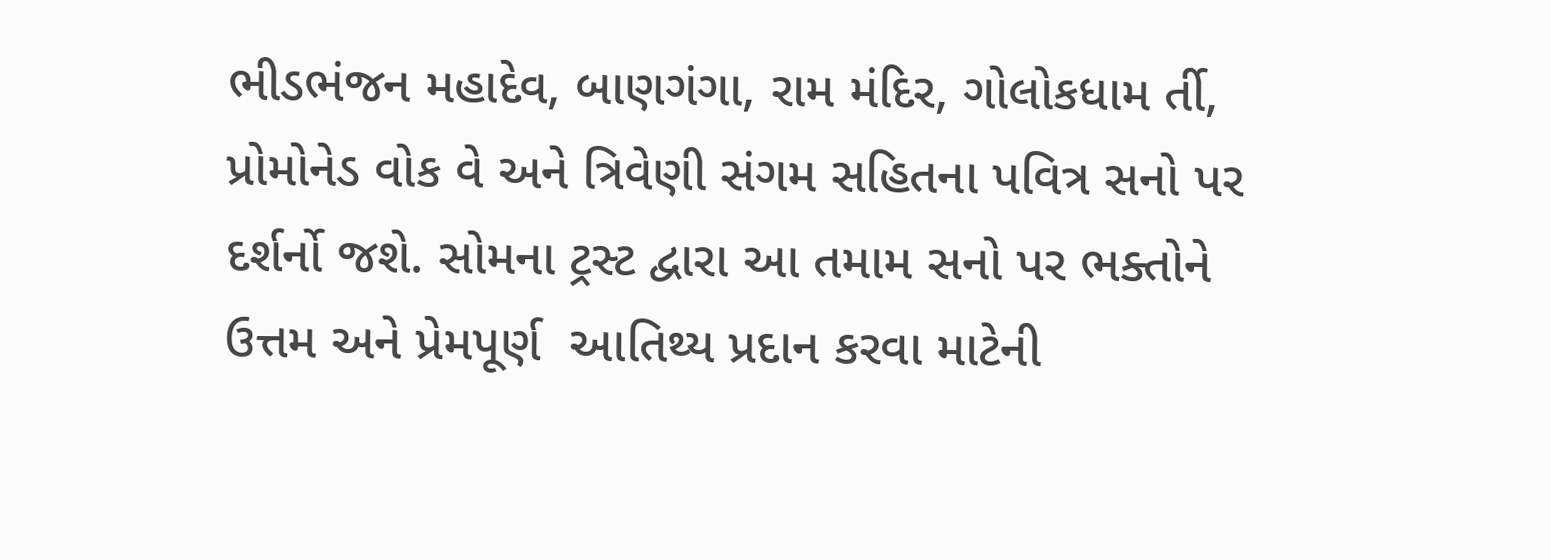ભીડભંજન મહાદેવ, બાણગંગા, રામ મંદિર, ગોલોકધામ ર્તી, પ્રોમોનેડ વોક વે અને ત્રિવેણી સંગમ સહિતના પવિત્ર સનો પર દર્શર્નો જશે. સોમના ટ્રસ્ટ દ્વારા આ તમામ સનો પર ભક્તોને ઉત્તમ અને પ્રેમપૂર્ણ  આતિથ્ય પ્રદાન કરવા માટેની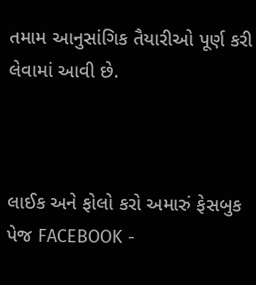તમામ આનુસાંગિક તૈયારીઓ પૂર્ણ કરી લેવામાં આવી છે.



લાઈક અને ફોલો કરો અમારું ફેસબુક પેજ FACEBOOK -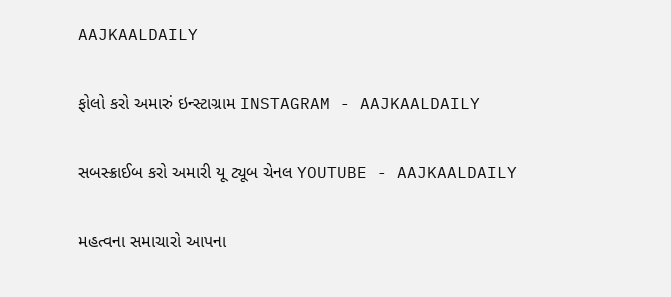AAJKAALDAILY


ફોલો કરો અમારું ઇન્સ્ટાગ્રામ INSTAGRAM - AAJKAALDAILY


સબસ્ક્રાઈબ કરો અમારી યૂ ટ્યૂબ ચેનલ YOUTUBE - AAJKAALDAILY


મહત્વના સમાચારો આપના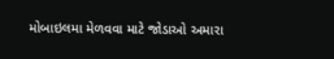મોબાઇલમા મેળવવા માટે જોડાઓ અમારા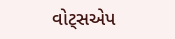વોટ્સએપ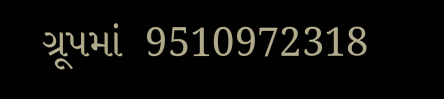ગ્રૂપમાં  9510972318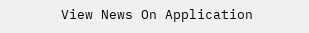View News On Application